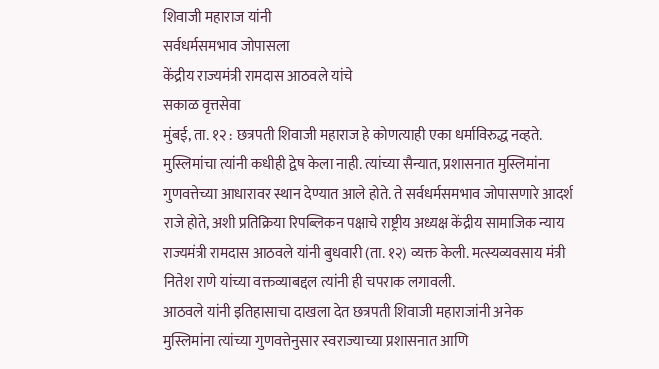शिवाजी महाराज यांनी
सर्वधर्मसमभाव जोपासला
केंद्रीय राज्यमंत्री रामदास आठवले यांचे
सकाळ वृत्तसेवा
मुंबई, ता. १२ : छत्रपती शिवाजी महाराज हे कोणत्याही एका धर्माविरुद्ध नव्हते. मुस्लिमांचा त्यांनी कधीही द्वेष केला नाही. त्यांच्या सैन्यात, प्रशासनात मुस्लिमांना गुणवत्तेच्या आधारावर स्थान देण्यात आले होते. ते सर्वधर्मसमभाव जोपासणारे आदर्श राजे होते, अशी प्रतिक्रिया रिपब्लिकन पक्षाचे राष्ट्रीय अध्यक्ष केंद्रीय सामाजिक न्याय राज्यमंत्री रामदास आठवले यांनी बुधवारी (ता. १२) व्यक्त केली. मत्स्यव्यवसाय मंत्री नितेश राणे यांच्या वक्तव्याबद्दल त्यांनी ही चपराक लगावली.
आठवले यांनी इतिहासाचा दाखला देत छत्रपती शिवाजी महाराजांनी अनेक मुस्लिमांना त्यांच्या गुणवत्तेनुसार स्वराज्याच्या प्रशासनात आणि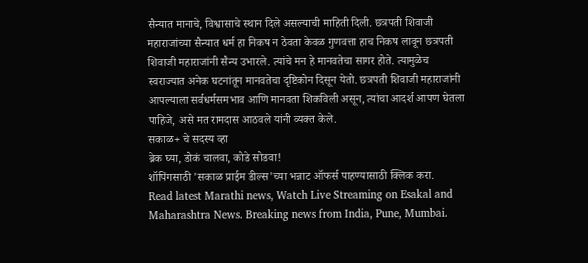सैन्यात मानाचे, विश्वासाचे स्थान दिले असल्याची माहिती दिली. छत्रपती शिवाजी महाराजांच्या सैन्यात धर्म हा निकष न ठेवता केवळ गुणवत्ता हाच निकष लावून छत्रपती शिवाजी महाराजांनी सैन्य उभारले. त्यांचे मन हे मानवतेचा सागर होते. त्यामुळेच स्वराज्यात अनेक घटनांतून मानवतेचा दृष्टिकोन दिसून येतो. छत्रपती शिवाजी महाराजांनी आपल्याला सर्वधर्मसमभाव आणि मानवता शिकविली असून, त्यांचा आदर्श आपण घेतला पाहिजे, असे मत रामदास आठवले यांनी व्यक्त केले.
सकाळ+ चे सदस्य व्हा
ब्रेक घ्या, डोकं चालवा, कोडे सोडवा!
शॉपिंगसाठी 'सकाळ प्राईम डील्स'च्या भन्नाट ऑफर्स पाहण्यासाठी क्लिक करा.
Read latest Marathi news, Watch Live Streaming on Esakal and Maharashtra News. Breaking news from India, Pune, Mumbai.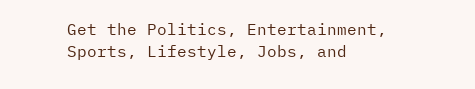Get the Politics, Entertainment, Sports, Lifestyle, Jobs, and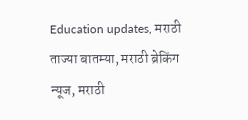Education updates, मराठी ताज्या बातम्या, मराठी ब्रेकिंग न्यूज, मराठी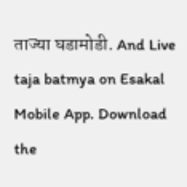ताज्या घडामोडी. And Live taja batmya on Esakal Mobile App. Download the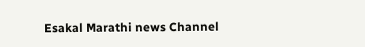Esakal Marathi news Channel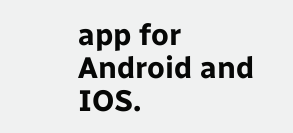app for Android and IOS.